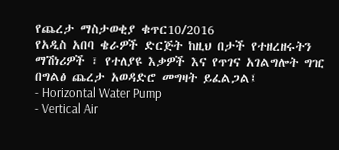የጨረታ ማስታወቂያ ቁጥር10/2016
የአዲስ አበባ ቄራዎች ድርጅት ከዚህ በታች የተዘረዘሩትን ማሽነሪዎች ፣ የተለያዩ እቃዎች እና የጥገና አገልግሎት ግዢ በግልፅ ጨረታ አወዳድሮ መግዛት ይፈልጋል፤
- Horizontal Water Pump
- Vertical Air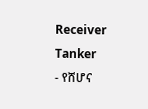Receiver Tanker
- የሸሆና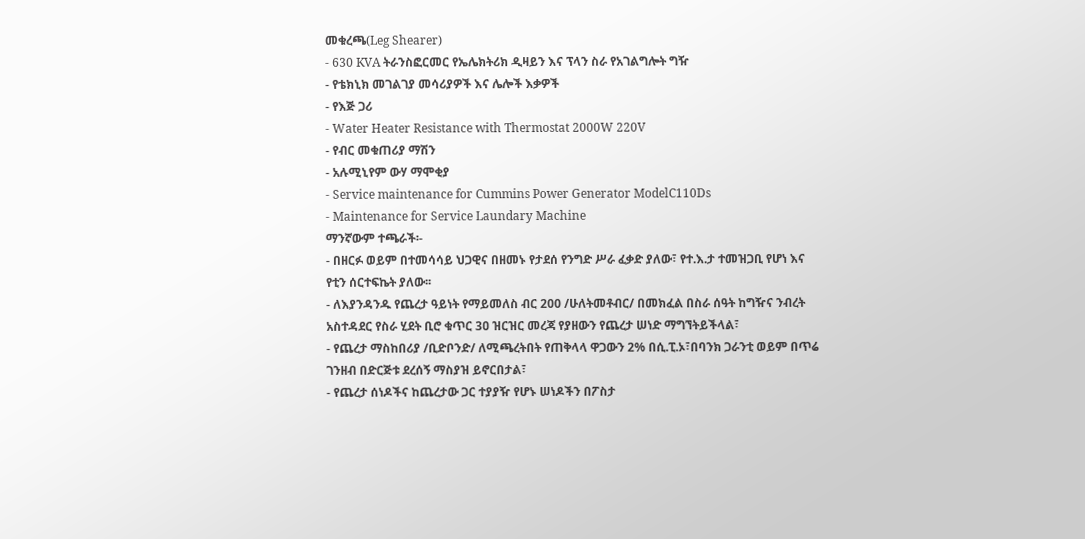መቁረጫ(Leg Shearer)
- 630 KVA ትራንስፎርመር የኤሌክትሪክ ዲዛይን እና ፕላን ስራ የአገልግሎት ግዥ
- የቴክኒክ መገልገያ መሳሪያዎች እና ሌሎች እቃዎች
- የእጅ ጋሪ
- Water Heater Resistance with Thermostat 2000W 220V
- የብር መቁጠሪያ ማሽን
- አሉሚኒየም ውሃ ማሞቂያ
- Service maintenance for Cummins Power Generator ModelC110Ds
- Maintenance for Service Laundary Machine
ማንኛውም ተጫራች፡-
- በዘርፉ ወይም በተመሳሳይ ህጋዊና በዘመኑ የታደሰ የንግድ ሥራ ፈቃድ ያለው፣ የተ.እ.ታ ተመዝጋቢ የሆነ እና የቲን ሰርተፍኬት ያለው፡፡
- ለእያንዳንዱ የጨረታ ዓይነት የማይመለስ ብር 200 /ሁለትመቶብር/ በመክፈል በስራ ሰዓት ከግዥና ንብረት አስተዳደር የስራ ሂደት ቢሮ ቁጥር 3ዐ ዝርዝር መረጃ የያዘውን የጨረታ ሠነድ ማግኘትይችላል፣
- የጨረታ ማስከበሪያ /ቢድቦንድ/ ለሚጫረትበት የጠቅላላ ዋጋውን 2% በሲ.ፒ.ኦ፣በባንክ ጋራንቲ ወይም በጥሬ ገንዘብ በድርጅቱ ደረሰኝ ማስያዝ ይኖርበታል፣
- የጨረታ ሰነዶችና ከጨረታው ጋር ተያያዥ የሆኑ ሠነዶችን በፖስታ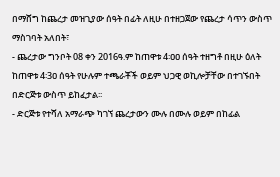በማሸግ ከጨረታ መዝጊያው ሰዓት በፊት ለዚሁ በተዘጋጀው የጨረታ ሳጥን ውስጥ ማስገባት አለበት፣
- ጨረታው ግንቦት 08 ቀን 2016ዓ.ም ከጠዋቱ 4፡ዐዐ ሰዓት ተዘግቶ በዚሁ ዕለት ከጠዋቱ 4፡3ዐ ሰዓት የሁሉም ተጫራቾች ወይም ህጋዊ ወኪሎቻቸው በተገኙበት በድርጅቱ ውስጥ ይከፈታል፡፡
- ድርጅቱ የተሻለ አማራጭ ካገኘ ጨረታውን ሙሉ በሙሉ ወይም በከፊል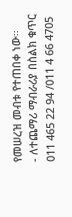የመሠረዝ መብቱ የተጠበቀ ነው፡፡
- ለተጨማሪ ማብራሪያ በስልክ ቁጥር 011 465 22 94 /011 4 66 4705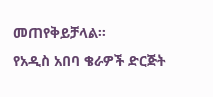መጠየቅይቻላል፡፡
የአዲስ አበባ ቄራዎች ድርጅት